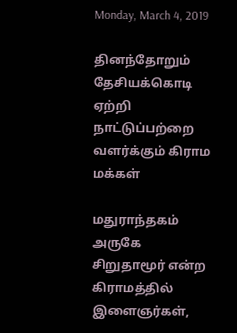Monday, March 4, 2019

தினந்தோறும் தேசியக்கொடி ஏற்றி நாட்டுப்பற்றை வளர்க்கும் கிராம மக்கள்

மதுராந்தகம் அருகே சிறுதாமூர் என்ற கிராமத்தில் இளைஞர்கள்,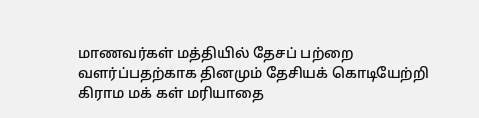மாணவர்கள் மத்தியில் தேசப் பற்றை வளர்ப்பதற்காக தினமும் தேசியக் கொடியேற்றி கிராம மக் கள் மரியாதை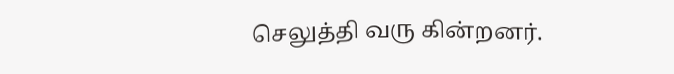செலுத்தி வரு கின்றனர்.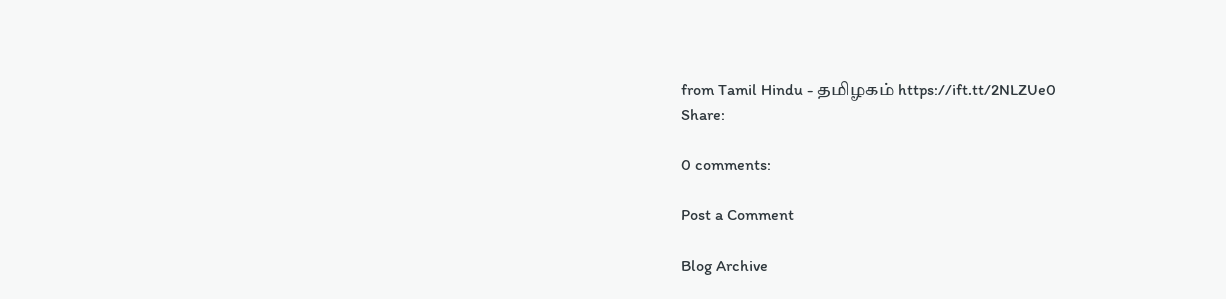from Tamil Hindu - தமிழகம் https://ift.tt/2NLZUe0
Share:

0 comments:

Post a Comment

Blog Archive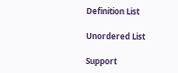Definition List

Unordered List

Support